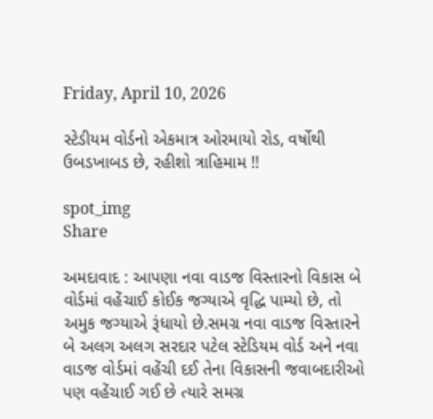Friday, April 10, 2026

સ્ટેડીયમ વોર્ડનો એકમાત્ર ઓરમાયો રોડ, વર્ષોથી ઉબડખાબડ છે, રહીશો ત્રાહિમામ !!

spot_img
Share

અમદાવાદ : આપણા નવા વાડજ વિસ્તારનો વિકાસ બે વોર્ડમાં વહેંચાઈ કોઈક જગ્યાએ વૃદ્ધિ પામ્યો છે, તો અમુક જગ્યાએ રૂંધાયો છે.સમગ્ર નવા વાડજ વિસ્તારને બે અલગ અલગ સરદાર પટેલ સ્ટેડિયમ વોર્ડ અને નવા વાડજ વોર્ડમાં વહેંચી દઈ તેના વિકાસની જવાબદારીઓ પણ વહેંચાઈ ગઈ છે ત્યારે સમગ્ર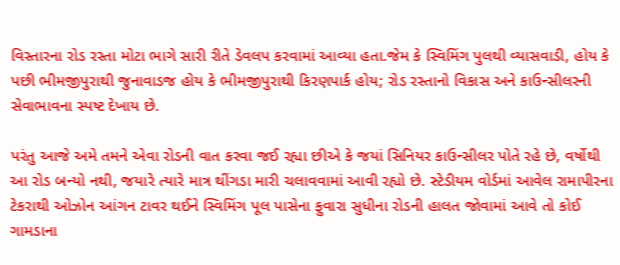વિસ્તારના રોડ રસ્તા મોટા ભાગે સારી રીતે ડેવલપ કરવામાં આવ્યા હતા.જેમ કે સ્વિમિંગ પુલથી વ્યાસવાડી, હોય કે પછી ભીમજીપુરાથી જુનાવાડજ હોય કે ભીમજીપુરાથી કિરણપાર્ક હોય; રોડ રસ્તાનો વિકાસ અને કાઉન્સીલરની સેવાભાવના સ્પષ્ટ દેખાય છે.

પરંતુ આજે અમે તમને એવા રોડની વાત કરવા જઈ રહ્યા છીએ કે જયાં સિનિયર કાઉન્સીલર પોતે રહે છે, વર્ષોથી આ રોડ બન્યો નથી, જયારે ત્યારે માત્ર થીંગડા મારી ચલાવવામાં આવી રહ્યો છે. સ્ટેડીયમ વોર્ડમાં આવેલ રામાપીરના ટેકરાથી ઓઝોન આંગન ટાવર થઈને સ્વિમિંગ પૂલ પાસેના ફુવારા સુધીના રોડની હાલત જોવામાં આવે તો કોઈ ગામડાના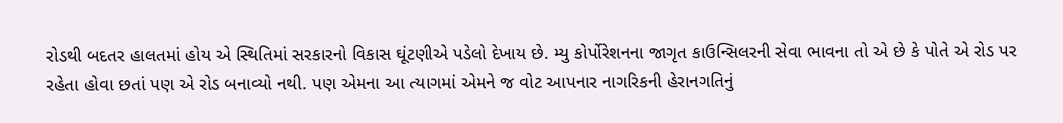રોડથી બદતર હાલતમાં હોય એ સ્થિતિમાં સરકારનો વિકાસ ઘૂંટણીએ પડેલો દેખાય છે. મ્યુ કોર્પોરેશનના જાગૃત કાઉન્સિલરની સેવા ભાવના તો એ છે કે પોતે એ રોડ પર રહેતા હોવા છતાં પણ એ રોડ બનાવ્યો નથી. પણ એમના આ ત્યાગમાં એમને જ વોટ આપનાર નાગરિકની હેરાનગતિનું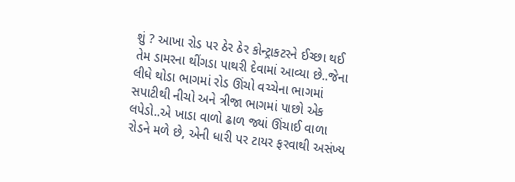શું ? આખા રોડ પર ઠેર ઠેર કોન્ટ્રાકટરને ઈચ્છા થઈ તેમ ડામરના થીંગડા પાથરી દેવામાં આવ્યા છે..જેના લીધે થોડા ભાગમાં રોડ ઊંચો વચ્ચેના ભાગમાં સપાટીથી નીચો અને ત્રીજા ભાગમાં પાછો એક લપેડો..એ ખાડા વાળો ઢાળ જ્યાં ઊંચાઈ વાળા રોડને મળે છે, એની ધારી પર ટાયર ફરવાથી અસંખ્ય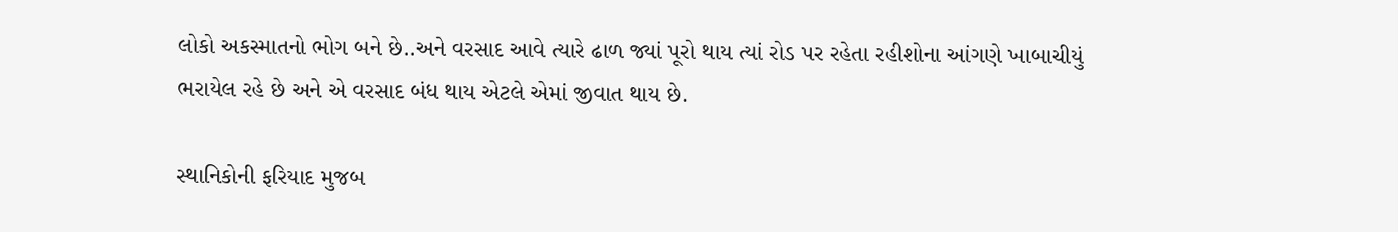લોકો અકસ્માતનો ભોગ બને છે..અને વરસાદ આવે ત્યારે ઢાળ જ્યાં પૂરો થાય ત્યાં રોડ પર રહેતા રહીશોના આંગણે ખાબાચીયું ભરાયેલ રહે છે અને એ વરસાદ બંધ થાય એટલે એમાં જીવાત થાય છે.

સ્થાનિકોની ફરિયાદ મુજબ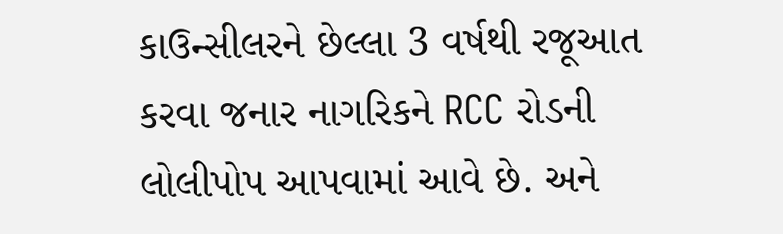કાઉન્સીલરને છેલ્લા 3 વર્ષથી રજૂઆત કરવા જનાર નાગરિકને RCC રોડની લોલીપોપ આપવામાં આવે છે. અને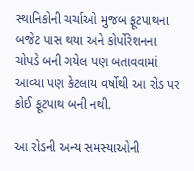સ્થાનિકોની ચર્ચાઓ મુજબ ફૂટપાથના બજેટ પાસ થયા અને કોર્પોરેશનના ચોપડે બની ગયેલ પણ બતાવવામાં આવ્યા પણ કેટલાય વર્ષોથી આ રોડ પર કોઈ ફૂટપાથ બની નથી.

આ રોડની અન્ય સમસ્યાઓની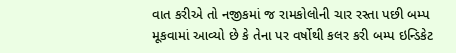વાત કરીએ તો નજીકમાં જ રામકોલોની ચાર રસ્તા પછી બમ્પ મૂકવામાં આવ્યો છે કે તેના પર વર્ષોથી કલર કરી બમ્પ ઇન્ડિકેટ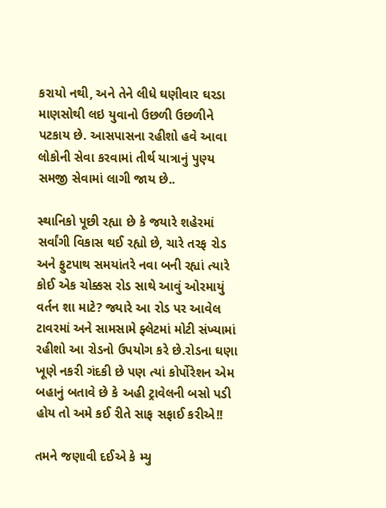કરાયો નથી, અને તેને લીધે ઘણીવાર ઘરડા માણસોથી લઇ યુવાનો ઉછળી ઉછળીને પટકાય છે. આસપાસના રહીશો હવે આવા લોકોની સેવા કરવામાં તીર્થ યાત્રાનું પુણ્ય સમજી સેવામાં લાગી જાય છે..

સ્થાનિકો પૂછી રહ્યા છે કે જયારે શહેરમાં સર્વાંગી વિકાસ થઈ રહ્યો છે, ચારે તરફ રોડ અને ફુટપાથ સમયાંતરે નવા બની રહ્યાં ત્યારે કોઈ એક ચોક્કસ રોડ સાથે આવું ઓરમાયું વર્તન શા માટે? જ્યારે આ રોડ પર આવેલ ટાવરમાં અને સામસામે ફ્લેટમાં મોટી સંખ્યામાં રહીશો આ રોડનો ઉપયોગ કરે છે.રોડના ઘણા ખૂણે નકરી ગંદકી છે પણ ત્યાં કોર્પોરેશન એમ બહાનું બતાવે છે કે અહી ટ્રાવેલની બસો પડી હોય તો અમે કઈ રીતે સાફ સફાઈ કરીએ!!

તમને જણાવી દઈએ કે મ્યુ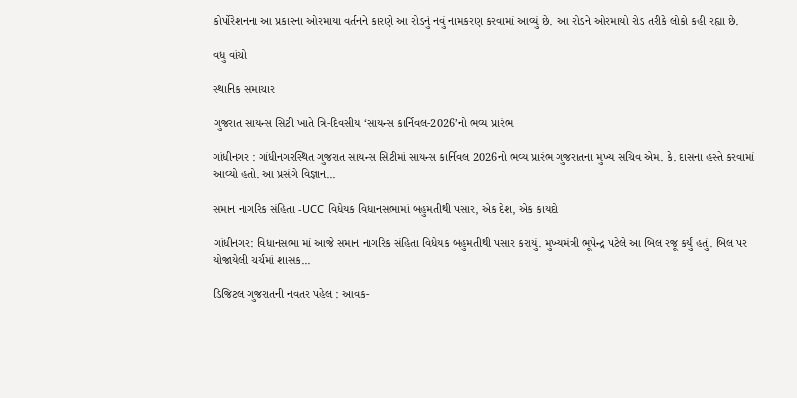કોર્પોરેશનના આ પ્રકારના ઓરમાયા વર્તનને કારણે આ રોડનું નવું નામકરણ કરવામાં આવ્યું છે. આ રોડને ઓરમાયો રોડ તરીકે લોકો કહી રહ્યા છે.

વધુ વાંચો

સ્થાનિક સમાચાર

ગુજરાત સાયન્સ સિટી ખાતે ત્રિ-દિવસીય ‘સાયન્સ કાર્નિવલ-2026’નો ભવ્ય પ્રારંભ

ગાંધીનગર : ગાંધીનગરસ્થિત ગુજરાત સાયન્સ સિટીમાં સાયન્સ કાર્નિવલ 2026નો ભવ્ય પ્રારંભ ગુજરાતના મુખ્ય સચિવ એમ. કે. દાસના હસ્તે કરવામાં આવ્યો હતો. આ પ્રસંગે વિજ્ઞાન...

સમાન નાગરિક સંહિતા -UCC વિધેયક વિધાનસભામાં બહુમતીથી પસાર, એક દેશ, એક કાયદો

ગાંધીનગર: વિધાનસભા માં આજે સમાન નાગરિક સંહિતા વિધેયક બહુમતીથી પસાર કરાયું. મુખ્યમંત્રી ભૂપેન્દ્ર પટેલે આ બિલ રજૂ કર્યું હતું. બિલ પર યોજાયેલી ચર્ચમાં શાસક...

ડિજિટલ ગુજરાતની નવતર પહેલ : આવક-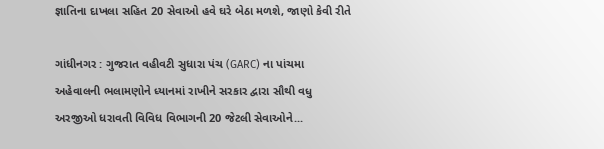જ્ઞાતિના દાખલા સહિત 20 સેવાઓ હવે ઘરે બેઠા મળશે, જાણો કેવી રીતે

ગાંધીનગર : ગુજરાત વહીવટી સુધારા પંચ (GARC) ના પાંચમા અહેવાલની ભલામણોને ધ્યાનમાં રાખીને સરકાર દ્વારા સૌથી વધુ અરજીઓ ધરાવતી વિવિધ વિભાગની 20 જેટલી સેવાઓને...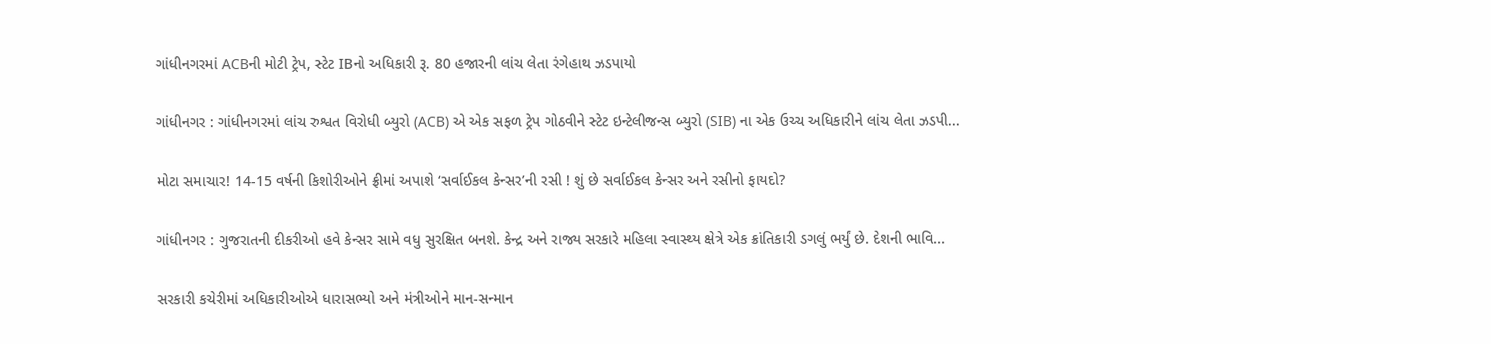ગાંધીનગરમાં ACBની મોટી ટ્રેપ, સ્ટેટ IBનો અધિકારી રૂ. 80 હજારની લાંચ લેતા રંગેહાથ ઝડપાયો

ગાંધીનગર : ગાંધીનગરમાં લાંચ રુશ્વત વિરોધી બ્યુરો (ACB) એ એક સફળ ટ્રેપ ગોઠવીને સ્ટેટ ઇન્ટેલીજન્સ બ્યુરો (SIB) ના એક ઉચ્ચ અધિકારીને લાંચ લેતા ઝડપી...

મોટા સમાચાર! 14-15 વર્ષની કિશોરીઓને ફ્રીમાં અપાશે ‘સર્વાઈકલ કેન્સર’ની રસી ! શું છે સર્વાઈકલ કેન્સર અને રસીનો ફાયદો?

ગાંધીનગર : ગુજરાતની દીકરીઓ હવે કેન્સર સામે વધુ સુરક્ષિત બનશે. કેન્દ્ર અને રાજ્ય સરકારે મહિલા સ્વાસ્થ્ય ક્ષેત્રે એક ક્રાંતિકારી ડગલું ભર્યું છે. દેશની ભાવિ...

સરકારી કચેરીમાં અધિકારીઓએ ધારાસભ્યો અને મંત્રીઓને માન-સન્માન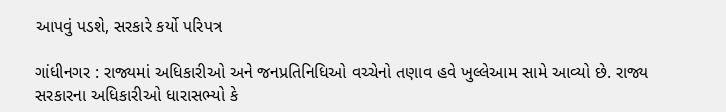આપવું પડશે, સરકારે કર્યો પરિપત્ર

ગાંધીનગર : રાજ્યમાં અધિકારીઓ અને જનપ્રતિનિધિઓ વચ્ચેનો તણાવ હવે ખુલ્લેઆમ સામે આવ્યો છે. રાજ્ય સરકારના અધિકારીઓ ધારાસભ્યો કે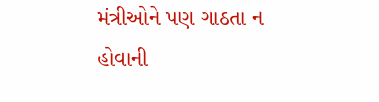મંત્રીઓને પણ ગાઠતા ન હોવાની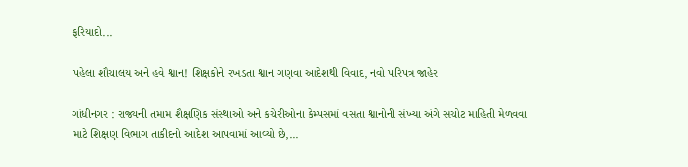ફરિયાદો...

પહેલા શૌચાલય અને હવે શ્વાન! શિક્ષકોને રખડતા શ્વાન ગણવા આદેશથી વિવાદ, નવો પરિપત્ર જાહેર

ગાંધીનગર : રાજ્યની તમામ શૈક્ષણિક સંસ્થાઓ અને કચેરીઓના કેમ્પસમાં વસતા શ્વાનોની સંખ્યા અંગે સચોટ માહિતી મેળવવા માટે શિક્ષણ વિભાગ તાકીદનો આદેશ આપવામાં આવ્યો છે,...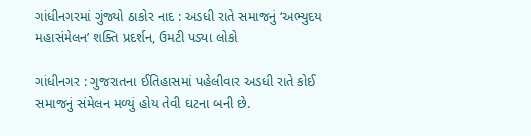ગાંધીનગરમાં ગુંજ્યો ઠાકોર નાદ : અડધી રાતે સમાજનું ‘અભ્યુદય મહાસંમેલન’ શક્તિ પ્રદર્શન, ઉમટી પડ્યા લોકો

ગાંધીનગર : ગુજરાતના ઈતિહાસમાં પહેલીવાર અડધી રાતે કોઈ સમાજનું સંમેલન મળ્યું હોય તેવી ઘટના બની છે.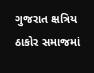ગુજરાત ક્ષત્રિય ઠાકોર સમાજમાં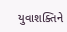યુવાશક્તિને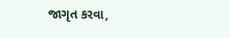જાગૃત કરવા,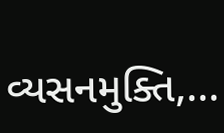વ્યસનમુક્તિ,...